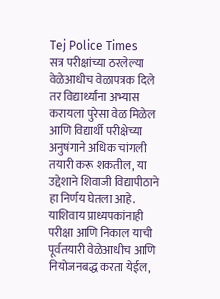Tej Police Times
सत्र परीक्षांच्या ठरलेल्या वेळेआधीच वेळापत्रक दिले तर विद्यार्थ्यांना अभ्यास करायला पुरेसा वेळ मिळेल आणि विद्यार्थी परीक्षेच्या अनुषंगाने अधिक चांगली तयारी करू शकतील, या उद्देशाने शिवाजी विद्यापीठाने हा निर्णय घेतला आहे. याशिवाय प्राध्यपकांनाही परीक्षा आणि निकाल याची पूर्वतयारी वेळेआधीच आणि नियोजनबद्ध करता येईल,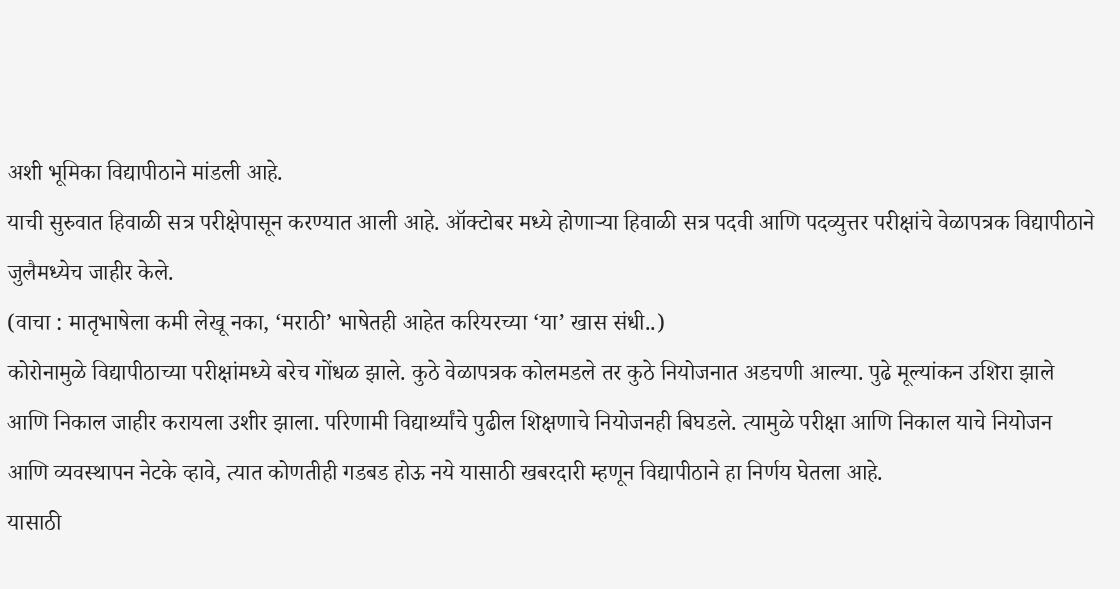अशी भूमिका विद्यापीठाने मांडली आहे.
याची सुरुवात हिवाळी सत्र परीक्षेपासून करण्यात आली आहे. ऑक्टोबर मध्ये होणाऱ्या हिवाळी सत्र पदवी आणि पदव्युत्तर परीक्षांचे वेळापत्रक विद्यापीठाने जुलैमध्येच जाहीर केले.
(वाचा : मातृभाषेला कमी लेखू नका, ‘मराठी’ भाषेतही आहेत करियरच्या ‘या’ खास संधी..)
कोरोनामुळे विद्यापीठाच्या परीक्षांमध्ये बरेच गोंधळ झाले. कुठे वेळापत्रक कोलमडले तर कुठे नियोजनात अडचणी आल्या. पुढे मूल्यांकन उशिरा झाले आणि निकाल जाहीर करायला उशीर झाला. परिणामी विद्यार्थ्यांचे पुढील शिक्षणाचे नियोजनही बिघडले. त्यामुळे परीक्षा आणि निकाल याचे नियोजन आणि व्यवस्थापन नेटके व्हावे, त्यात कोणतीही गडबड होऊ नये यासाठी खबरदारी म्हणून विद्यापीठाने हा निर्णय घेतला आहे.
यासाठी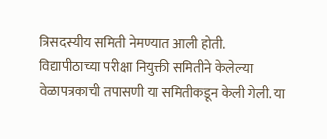त्रिसदस्यीय समिती नेमण्यात आली होती. विद्यापीठाच्या परीक्षा नियुक्ती समितीने केलेल्या वेळापत्रकाची तपासणी या समितीकडून केली गेली. या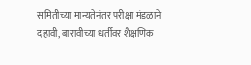समितीच्या मान्यतेनंतर परीक्षा मंडळाने दहावी, बारावीच्या धर्तीवर शैक्षणिक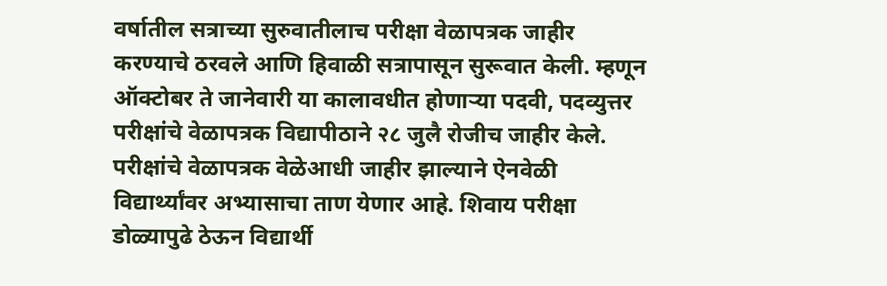वर्षातील सत्राच्या सुरुवातीलाच परीक्षा वेळापत्रक जाहीर करण्याचे ठरवले आणि हिवाळी सत्रापासून सुरूवात केली. म्हणून ऑक्टोबर ते जानेवारी या कालावधीत होणाऱ्या पदवी, पदव्युत्तर परीक्षांचे वेळापत्रक विद्यापीठाने २८ जुलै रोजीच जाहीर केले.
परीक्षांचे वेळापत्रक वेळेआधी जाहीर झाल्याने ऐनवेळी विद्यार्थ्यांवर अभ्यासाचा ताण येणार आहे. शिवाय परीक्षा डोळ्यापुढे ठेऊन विद्यार्थी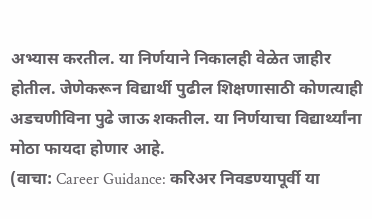अभ्यास करतील. या निर्णयाने निकालही वेळेत जाहीर होतील. जेणेकरून विद्यार्थी पुढील शिक्षणासाठी कोणत्याही अडचणीविना पुढे जाऊ शकतील. या निर्णयाचा विद्यार्थ्यांना मोठा फायदा होणार आहे.
(वाचा: Career Guidance: करिअर निवडण्यापूर्वी या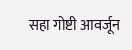सहा गोष्टी आवर्जून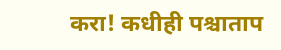करा! कधीही पश्चाताप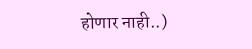होणार नाही..)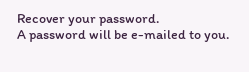Recover your password.
A password will be e-mailed to you.